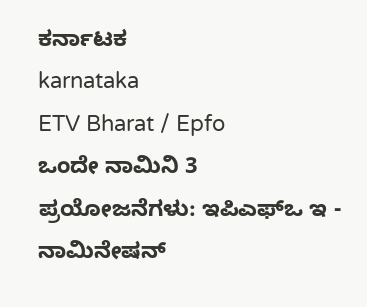ಕರ್ನಾಟಕ
karnataka
ETV Bharat / Epfo
ಒಂದೇ ನಾಮಿನಿ 3 ಪ್ರಯೋಜನೆಗಳು: ಇಪಿಎಫ್ಒ ಇ - ನಾಮಿನೇಷನ್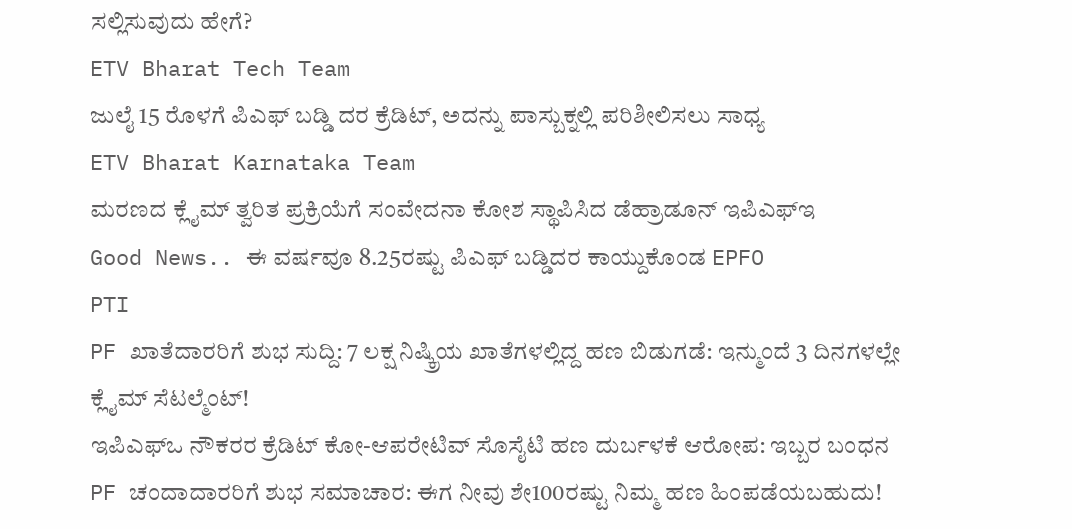ಸಲ್ಲಿಸುವುದು ಹೇಗೆ?
ETV Bharat Tech Team
ಜುಲೈ 15 ರೊಳಗೆ ಪಿಎಫ್ ಬಡ್ಡಿ ದರ ಕ್ರೆಡಿಟ್, ಅದನ್ನು ಪಾಸ್ಬುಕ್ನಲ್ಲಿ ಪರಿಶೀಲಿಸಲು ಸಾಧ್ಯ
ETV Bharat Karnataka Team
ಮರಣದ ಕ್ಲೈಮ್ ತ್ವರಿತ ಪ್ರಕ್ರಿಯೆಗೆ ಸಂವೇದನಾ ಕೋಶ ಸ್ಥಾಪಿಸಿದ ಡೆಹ್ರಾಡೂನ್ ಇಪಿಎಫ್ಇ
Good News.. ಈ ವರ್ಷವೂ 8.25ರಷ್ಟು ಪಿಎಫ್ ಬಡ್ಡಿದರ ಕಾಯ್ದುಕೊಂಡ EPFO
PTI
PF ಖಾತೆದಾರರಿಗೆ ಶುಭ ಸುದ್ದಿ: 7 ಲಕ್ಷ ನಿಷ್ಕ್ರಿಯ ಖಾತೆಗಳಲ್ಲಿದ್ದ ಹಣ ಬಿಡುಗಡೆ: ಇನ್ಮುಂದೆ 3 ದಿನಗಳಲ್ಲೇ ಕ್ಲೈಮ್ ಸೆಟಲ್ಮೆಂಟ್!
ಇಪಿಎಫ್ಒ ನೌಕರರ ಕ್ರೆಡಿಟ್ ಕೋ-ಆಪರೇಟಿವ್ ಸೊಸೈಟಿ ಹಣ ದುರ್ಬಳಕೆ ಆರೋಪ: ಇಬ್ಬರ ಬಂಧನ
PF ಚಂದಾದಾರರಿಗೆ ಶುಭ ಸಮಾಚಾರ: ಈಗ ನೀವು ಶೇ100ರಷ್ಟು ನಿಮ್ಮ ಹಣ ಹಿಂಪಡೆಯಬಹುದು!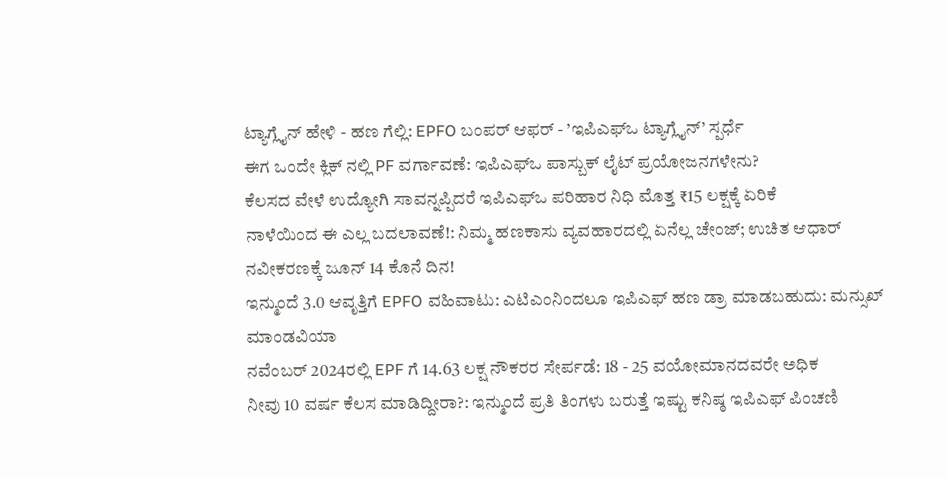ಟ್ಯಾಗ್ಲೈನ್ ಹೇಳಿ - ಹಣ ಗೆಲ್ಲಿ: EPFO ಬಂಪರ್ ಆಫರ್ - ’ಇಪಿಎಫ್ಒ ಟ್ಯಾಗ್ಲೈನ್’ ಸ್ಪರ್ಧೆ
ಈಗ ಒಂದೇ ಕ್ಲಿಕ್ ನಲ್ಲಿ PF ವರ್ಗಾವಣೆ: ಇಪಿಎಫ್ಒ ಪಾಸ್ಬುಕ್ ಲೈಟ್ ಪ್ರಯೋಜನಗಳೇನು?
ಕೆಲಸದ ವೇಳೆ ಉದ್ಯೋಗಿ ಸಾವನ್ನಪ್ಪಿದರೆ ಇಪಿಎಫ್ಒ ಪರಿಹಾರ ನಿಧಿ ಮೊತ್ತ ₹15 ಲಕ್ಷಕ್ಕೆ ಏರಿಕೆ
ನಾಳೆಯಿಂದ ಈ ಎಲ್ಲ ಬದಲಾವಣೆ!: ನಿಮ್ಮ ಹಣಕಾಸು ವ್ಯವಹಾರದಲ್ಲಿ ಏನೆಲ್ಲ ಚೇಂಜ್; ಉಚಿತ ಆಧಾರ್ ನವೀಕರಣಕ್ಕೆ ಜೂನ್ 14 ಕೊನೆ ದಿನ!
ಇನ್ಮುಂದೆ 3.0 ಆವೃತ್ತಿಗೆ EPFO ವಹಿವಾಟು: ಎಟಿಎಂನಿಂದಲೂ ಇಪಿಎಫ್ ಹಣ ಡ್ರಾ ಮಾಡಬಹುದು: ಮನ್ಸುಖ್ ಮಾಂಡವಿಯಾ
ನವೆಂಬರ್ 2024ರಲ್ಲಿ EPF ಗೆ 14.63 ಲಕ್ಷ ನೌಕರರ ಸೇರ್ಪಡೆ: 18 - 25 ವಯೋಮಾನದವರೇ ಅಧಿಕ
ನೀವು 10 ವರ್ಷ ಕೆಲಸ ಮಾಡಿದ್ದೀರಾ?: ಇನ್ಮುಂದೆ ಪ್ರತಿ ತಿಂಗಳು ಬರುತ್ತೆ ಇಷ್ಟು ಕನಿಷ್ಠ ಇಪಿಎಫ್ ಪಿಂಚಣಿ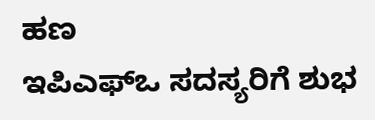ಹಣ
ಇಪಿಎಫ್ಒ ಸದಸ್ಯರಿಗೆ ಶುಭ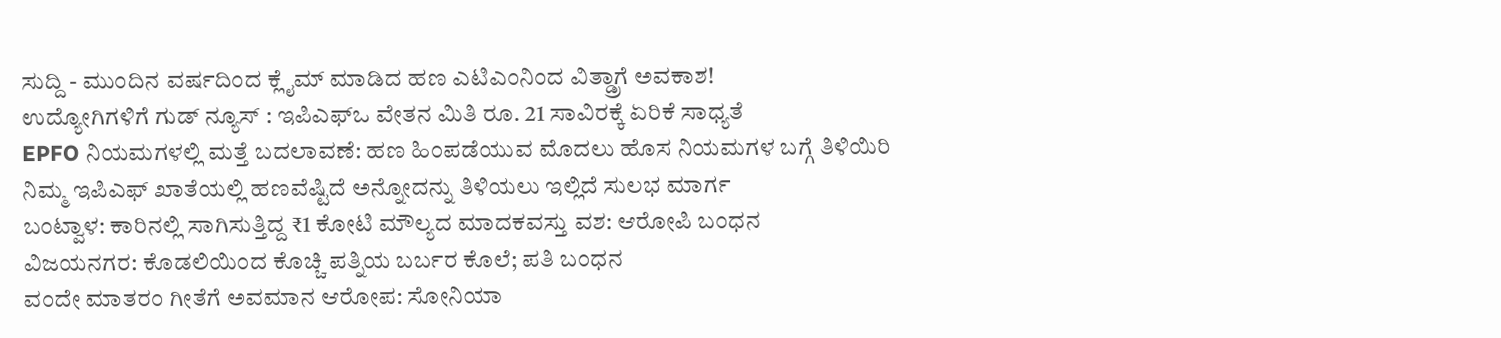ಸುದ್ದಿ - ಮುಂದಿನ ವರ್ಷದಿಂದ ಕ್ಲೈಮ್ ಮಾಡಿದ ಹಣ ಎಟಿಎಂನಿಂದ ವಿತ್ಡ್ರಾಗೆ ಅವಕಾಶ!
ಉದ್ಯೋಗಿಗಳಿಗೆ ಗುಡ್ ನ್ಯೂಸ್ : ಇಪಿಎಫ್ಒ ವೇತನ ಮಿತಿ ರೂ. 21 ಸಾವಿರಕ್ಕೆ ಏರಿಕೆ ಸಾಧ್ಯತೆ
EPFO ನಿಯಮಗಳಲ್ಲಿ ಮತ್ತೆ ಬದಲಾವಣೆ: ಹಣ ಹಿಂಪಡೆಯುವ ಮೊದಲು ಹೊಸ ನಿಯಮಗಳ ಬಗ್ಗೆ ತಿಳಿಯಿರಿ
ನಿಮ್ಮ ಇಪಿಎಫ್ ಖಾತೆಯಲ್ಲಿ ಹಣವೆಷ್ಟಿದೆ ಅನ್ನೋದನ್ನು ತಿಳಿಯಲು ಇಲ್ಲಿದೆ ಸುಲಭ ಮಾರ್ಗ
ಬಂಟ್ವಾಳ: ಕಾರಿನಲ್ಲಿ ಸಾಗಿಸುತ್ತಿದ್ದ ₹1 ಕೋಟಿ ಮೌಲ್ಯದ ಮಾದಕವಸ್ತು ವಶ: ಆರೋಪಿ ಬಂಧನ
ವಿಜಯನಗರ: ಕೊಡಲಿಯಿಂದ ಕೊಚ್ಚಿ ಪತ್ನಿಯ ಬರ್ಬರ ಕೊಲೆ; ಪತಿ ಬಂಧನ
ವಂದೇ ಮಾತರಂ ಗೀತೆಗೆ ಅವಮಾನ ಆರೋಪ: ಸೋನಿಯಾ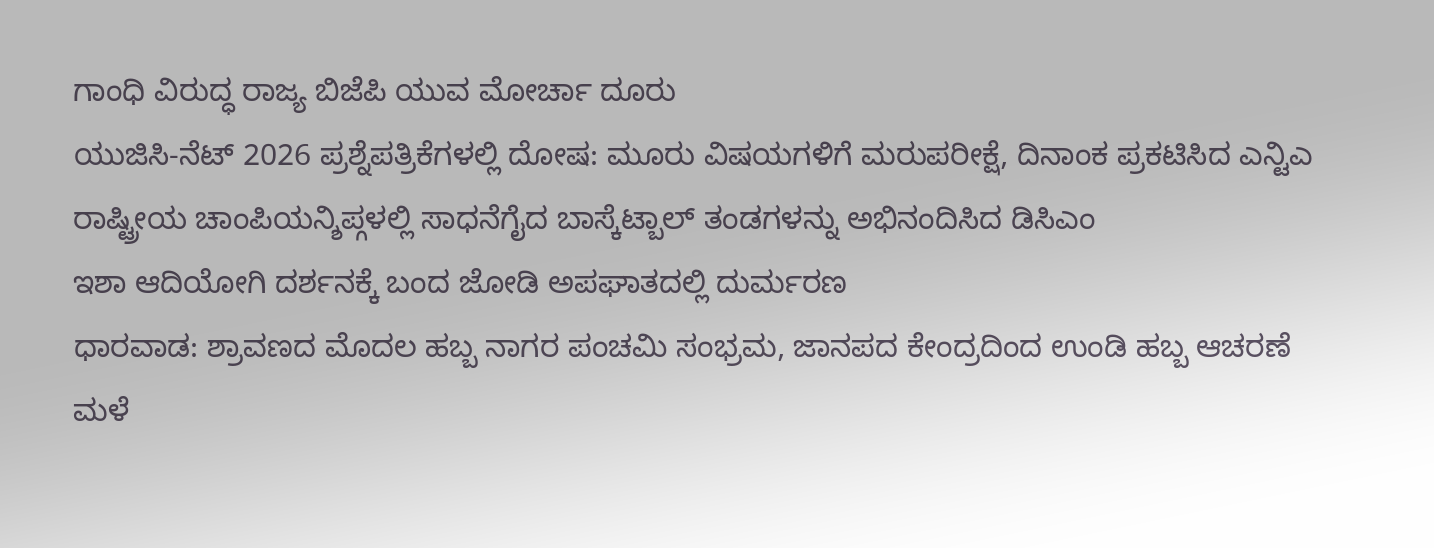ಗಾಂಧಿ ವಿರುದ್ಧ ರಾಜ್ಯ ಬಿಜೆಪಿ ಯುವ ಮೋರ್ಚಾ ದೂರು
ಯುಜಿಸಿ-ನೆಟ್ 2026 ಪ್ರಶ್ನೆಪತ್ರಿಕೆಗಳಲ್ಲಿ ದೋಷ: ಮೂರು ವಿಷಯಗಳಿಗೆ ಮರುಪರೀಕ್ಷೆ, ದಿನಾಂಕ ಪ್ರಕಟಿಸಿದ ಎನ್ಟಿಎ
ರಾಷ್ಟ್ರೀಯ ಚಾಂಪಿಯನ್ಶಿಪ್ಗಳಲ್ಲಿ ಸಾಧನೆಗೈದ ಬಾಸ್ಕೆಟ್ಬಾಲ್ ತಂಡಗಳನ್ನು ಅಭಿನಂದಿಸಿದ ಡಿಸಿಎಂ
ಇಶಾ ಆದಿಯೋಗಿ ದರ್ಶನಕ್ಕೆ ಬಂದ ಜೋಡಿ ಅಪಘಾತದಲ್ಲಿ ದುರ್ಮರಣ
ಧಾರವಾಡ: ಶ್ರಾವಣದ ಮೊದಲ ಹಬ್ಬ ನಾಗರ ಪಂಚಮಿ ಸಂಭ್ರಮ, ಜಾನಪದ ಕೇಂದ್ರದಿಂದ ಉಂಡಿ ಹಬ್ಬ ಆಚರಣೆ
ಮಳೆ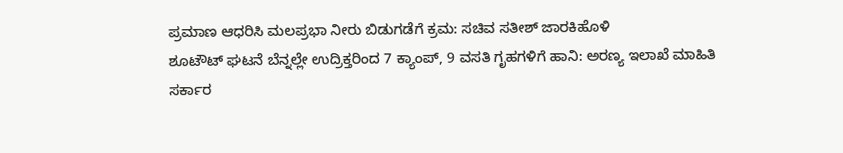ಪ್ರಮಾಣ ಆಧರಿಸಿ ಮಲಪ್ರಭಾ ನೀರು ಬಿಡುಗಡೆಗೆ ಕ್ರಮ: ಸಚಿವ ಸತೀಶ್ ಜಾರಕಿಹೊಳಿ
ಶೂಟೌಟ್ ಘಟನೆ ಬೆನ್ನಲ್ಲೇ ಉದ್ರಿಕ್ತರಿಂದ 7 ಕ್ಯಾಂಪ್, 9 ವಸತಿ ಗೃಹಗಳಿಗೆ ಹಾನಿ: ಅರಣ್ಯ ಇಲಾಖೆ ಮಾಹಿತಿ
ಸರ್ಕಾರ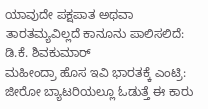ಯಾವುದೇ ಪಕ್ಷಪಾತ ಅಥವಾ ತಾರತಮ್ಯವಿಲ್ಲದೆ ಕಾನೂನು ಪಾಲಿಸಲಿದೆ: ಡಿ.ಕೆ. ಶಿವಕುಮಾರ್
ಮಹೀಂದ್ರಾ ಹೊಸ ಇವಿ ಭಾರತಕ್ಕೆ ಎಂಟ್ರಿ: ಜೀರೋ ಬ್ಯಾಟರಿಯಲ್ಲೂ ಓಡುತ್ತೆ ಈ ಕಾರು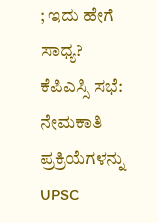; ಇದು ಹೇಗೆ ಸಾಧ್ಯ?
ಕೆಪಿಎಸ್ಸಿ ಸಭೆ: ನೇಮಕಾತಿ ಪ್ರಕ್ರಿಯೆಗಳನ್ನು UPSC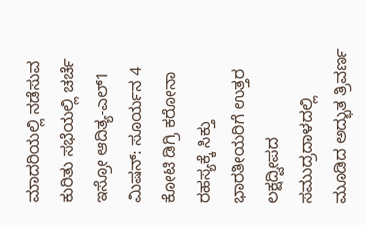ಮಾದರಿಯಲ್ಲಿ ನಡೆಸುವ ಕುರಿತು ಸಭೆಯಲ್ಲಿ ಚರ್ಚೆ
ಇಸ್ರೋ ಆದಿತ್ಯ-ಎಲ್1 ಮಿಷನ್: ಸೂರ್ಯನ 4 ಕೋಟಿ ಡಿಗ್ರಿ ಕರೋನಾ ರಹಸ್ಯಕ್ಕೆ ಸಿಕ್ತು ಭಾರತೀಯರಿಗೆ ಉತ್ತರ
ಲಕ್ಷದ್ವೀಪದ ಸಮುದ್ರದಾಳದಲ್ಲಿ ಮೂಡಿದ ಅದ್ಭುತ ತ್ರಿವರ್ಣ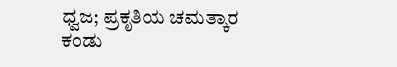ಧ್ವಜ; ಪ್ರಕೃತಿಯ ಚಮತ್ಕಾರ ಕಂಡು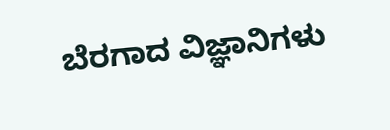ಬೆರಗಾದ ವಿಜ್ಞಾನಿಗಳು